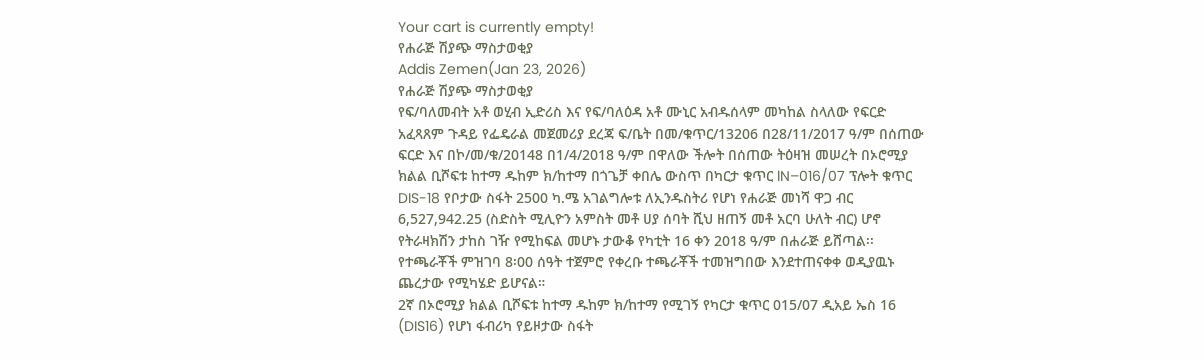Your cart is currently empty!
የሐራጅ ሽያጭ ማስታወቂያ
Addis Zemen(Jan 23, 2026)
የሐራጅ ሽያጭ ማስታወቂያ
የፍ/ባለመብት አቶ ወሂብ ኢድሪስ እና የፍ/ባለዕዳ አቶ ሙኒር አብዱሰላም መካከል ስላለው የፍርድ አፈጻጸም ጉዳይ የፌዴራል መጀመሪያ ደረጃ ፍ/ቤት በመ/ቁጥር/13206 በ28/11/2017 ዓ/ም በሰጠው ፍርድ እና በኮ/መ/ቁ/20148 በ1/4/2018 ዓ/ም በዋለው ችሎት በሰጠው ትዕዛዝ መሠረት በኦሮሚያ ክልል ቢሾፍቱ ከተማ ዱከም ክ/ከተማ በጎጌቻ ቀበሌ ውስጥ በካርታ ቁጥር lN–016/07 ፕሎት ቁጥር DIS-18 የቦታው ስፋት 2500 ካ.ሜ አገልግሎቱ ለኢንዱስትሪ የሆነ የሐራጅ መነሻ ዋጋ ብር 6,527,942.25 (ስድስት ሚሊዮን አምስት መቶ ሀያ ሰባት ሺህ ዘጠኝ መቶ አርባ ሁለት ብር) ሆኖ የትራዛክሽን ታከስ ገዥ የሚከፍል መሆኑ ታውቆ የካቲት 16 ቀን 2018 ዓ/ም በሐራጅ ይሸጣል፡፡ የተጫራቾች ምዝገባ 8፡00 ሰዓት ተጀምሮ የቀረቡ ተጫራቾች ተመዝግበው እንደተጠናቀቀ ወዲያዉኑ ጨረታው የሚካሄድ ይሆናል።
2ኛ በኦሮሚያ ክልል ቢሾፍቱ ከተማ ዱከም ክ/ከተማ የሚገኝ የካርታ ቁጥር 015/07 ዲአይ ኤስ 16 (DIS16) የሆነ ፋብሪካ የይዞታው ስፋት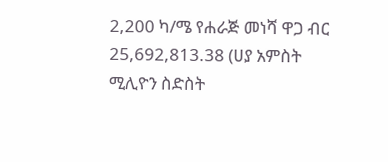2,200 ካ/ሜ የሐራጅ መነሻ ዋጋ ብር 25,692,813.38 (ሀያ አምስት ሚሊዮን ስድስት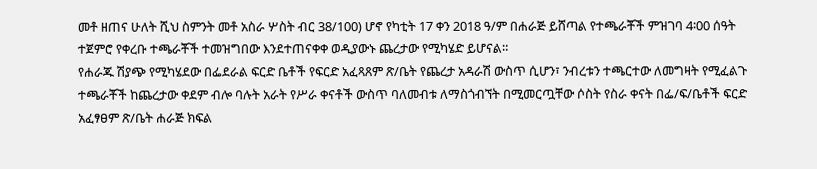መቶ ዘጠና ሁለት ሺህ ስምንት መቶ አስራ ሦስት ብር 38/100) ሆኖ የካቲት 17 ቀን 2018 ዓ/ም በሐራጅ ይሸጣል የተጫራቾች ምዝገባ 4፡00 ሰዓት ተጀምሮ የቀረቡ ተጫራቾች ተመዝግበው እንደተጠናቀቀ ወዲያውኑ ጨረታው የሚካሄድ ይሆናል።
የሐራጁ ሽያጭ የሚካሄደው በፌደራል ፍርድ ቤቶች የፍርድ አፈጻጸም ጽ/ቤት የጨረታ አዳራሽ ውስጥ ሲሆን፣ ንብረቱን ተጫርተው ለመግዛት የሚፈልጉ ተጫራቾች ከጨረታው ቀደም ብሎ ባሉት አራት የሥራ ቀናቶች ውስጥ ባለመብቱ ለማስጎብኘት በሚመርጧቸው ሶስት የስራ ቀናት በፌ/ፍ/ቤቶች ፍርድ አፈፃፀም ጽ/ቤት ሐራጅ ክፍል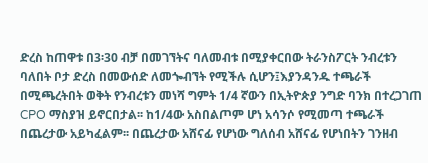ድረስ ከጠዋቱ በ3፡30 ብቻ በመገኘትና ባለመብቱ በሚያቀርበው ትራንስፖርት ንብረቱን ባለበት ቦታ ድረስ በመውሰድ ለመጐብኘት የሚችሉ ሲሆን፤እያንዳንዱ ተጫራች በሚጫረትበት ወቅት የንብረቱን መነሻ ግምት 1/4 ኛውን በኢትዮጵያ ንግድ ባንክ በተረጋገጠ CPO ማስያዝ ይኖርበታል፡፡ ከ1/4ው አስበልጦም ሆነ አሳንሶ የሚመጣ ተጫራች በጨረታው አይካፈልም፡፡ በጨረታው አሸናፊ የሆነው ግለሰብ አሸናፊ የሆነበትን ገንዘብ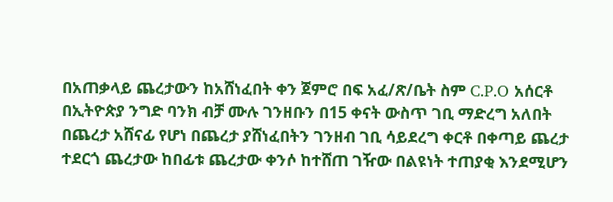በአጠቃላይ ጨረታውን ከአሸነፈበት ቀን ጀምሮ በፍ አፈ/ጽ/ቤት ስም C.P.O አሰርቶ በኢትዮጵያ ንግድ ባንክ ብቻ ሙሉ ገንዘቡን በ15 ቀናት ውስጥ ገቢ ማድረግ አለበት በጨረታ አሸናፊ የሆነ በጨረታ ያሸነፈበትን ገንዘብ ገቢ ሳይደረግ ቀርቶ በቀጣይ ጨረታ ተደርጎ ጨረታው ከበፊቱ ጨረታው ቀንሶ ከተሸጠ ገዥው በልዩነት ተጠያቂ እንደሚሆን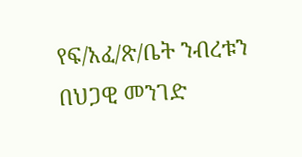የፍ/አፈ/ጽ/ቤት ንብረቱን በህጋዊ መንገድ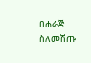በሐራጅ ስለመሽጡ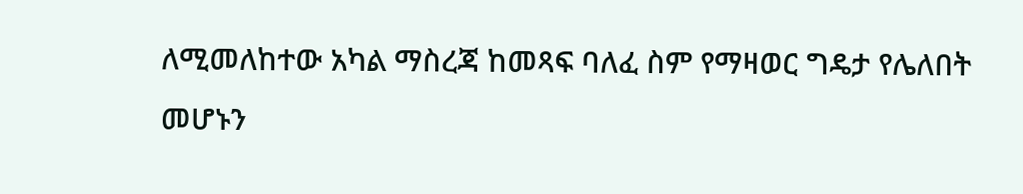ለሚመለከተው አካል ማስረጃ ከመጻፍ ባለፈ ስም የማዛወር ግዴታ የሌለበት መሆኑን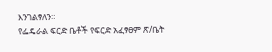እንገልፃለን።
የፌዴራል ፍርድ ቤቶች የፍርድ አፈፃፀም ጽ/ቤት